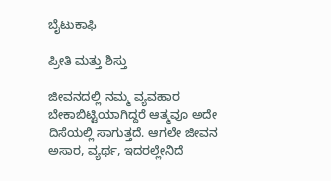ಬೈಟುಕಾಫಿ

ಪ್ರೀತಿ ಮತ್ತು ಶಿಸ್ತು

ಜೀವನದಲ್ಲಿ ನಮ್ಮ ವ್ಯವಹಾರ ಬೇಕಾಬಿಟ್ಟಿಯಾಗಿದ್ದರೆ ಆತ್ಮವೂ ಅದೇ ದಿಸೆಯಲ್ಲಿ ಸಾಗುತ್ತದೆ. ಆಗಲೇ ಜೀವನ ಅಸಾರ, ವ್ಯರ್ಥ, ಇದರಲ್ಲೇನಿದೆ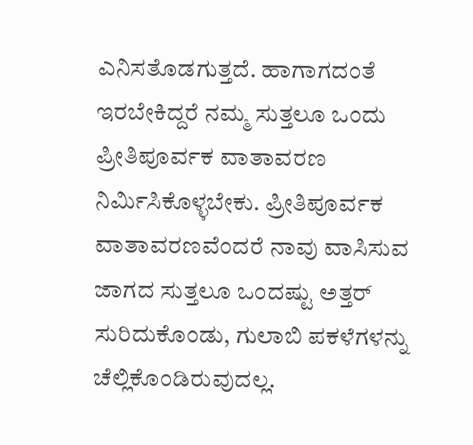ಎನಿಸತೊಡಗುತ್ತದೆ. ಹಾಗಾಗದಂತೆ ಇರಬೇಕಿದ್ದರೆ ನಮ್ಮ ಸುತ್ತಲೂ ಒಂದು ಪ್ರೀತಿಪೂರ್ವಕ ವಾತಾವರಣ ನಿರ್ಮಿಸಿಕೊಳ್ಳಬೇಕು. ಪ್ರೀತಿಪೂರ್ವಕ ವಾತಾವರಣವೆಂದರೆ ನಾವು ವಾಸಿಸುವ ಜಾಗದ ಸುತ್ತಲೂ ಒಂದಷ್ಟು ಅತ್ತರ್ ಸುರಿದುಕೊಂಡು, ಗುಲಾಬಿ ಪಕಳೆಗಳನ್ನು ಚೆಲ್ಲಿಕೊಂಡಿರುವುದಲ್ಲ.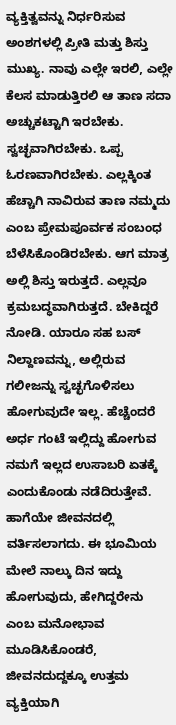ವ್ಯಕ್ತಿತ್ವವನ್ನು ನಿರ್ಧರಿಸುವ ಅಂಶಗಳಲ್ಲಿ ಪ್ರೀತಿ ಮತ್ತು ಶಿಸ್ತು ಮುಖ್ಯ. ನಾವು ಎಲ್ಲೇ ಇರಲಿ, ಎಲ್ಲೇ ಕೆಲಸ ಮಾಡುತ್ತಿರಲಿ ಆ ತಾಣ ಸದಾ ಅಚ್ಚುಕಟ್ಟಾಗಿ ಇರಬೇಕು. ಸ್ವಚ್ಛವಾಗಿರಬೇಕು. ಒಪ್ಪ ಓರಣವಾಗಿರಬೇಕು. ಎಲ್ಲಕ್ಕಿಂತ ಹೆಚ್ಚಾಗಿ ನಾವಿರುವ ತಾಣ ನಮ್ಮದು ಎಂಬ ಪ್ರೇಮಪೂರ್ವಕ ಸಂಬಂಧ ಬೆಳೆಸಿಕೊಂಡಿರಬೇಕು. ಆಗ ಮಾತ್ರ ಅಲ್ಲಿ ಶಿಸ್ತು ಇರುತ್ತದೆ. ಎಲ್ಲವೂ ಕ್ರಮಬದ್ಧವಾಗಿರುತ್ತದೆ. ಬೇಕಿದ್ದರೆ ನೋಡಿ. ಯಾರೂ ಸಹ ಬಸ್ ನಿಲ್ದಾಣವನ್ನು, ಅಲ್ಲಿರುವ ಗಲೀಜನ್ನು ಸ್ವಚ್ಛಗೊಳಿಸಲು ಹೋಗುವುದೇ ಇಲ್ಲ. ಹೆಚ್ಚೆಂದರೆ ಅರ್ಧ ಗಂಟೆ ಇಲ್ಲಿದ್ದು ಹೋಗುವ ನಮಗೆ ಇಲ್ಲದ ಉಸಾಬರಿ ಏತಕ್ಕೆ ಎಂದುಕೊಂಡು ನಡೆದಿರುತ್ತೇವೆ. ಹಾಗೆಯೇ ಜೀವನದಲ್ಲಿ ವರ್ತಿಸಲಾಗದು. ಈ ಭೂಮಿಯ ಮೇಲೆ ನಾಲ್ಕು ದಿನ ಇದ್ದು ಹೋಗುವುದು, ಹೇಗಿದ್ದರೇನು ಎಂಬ ಮನೋಭಾವ ಮೂಡಿಸಿಕೊಂಡರೆ, ಜೀವನದುದ್ದಕ್ಕೂ ಉತ್ತಮ ವ್ಯಕ್ತಿಯಾಗಿ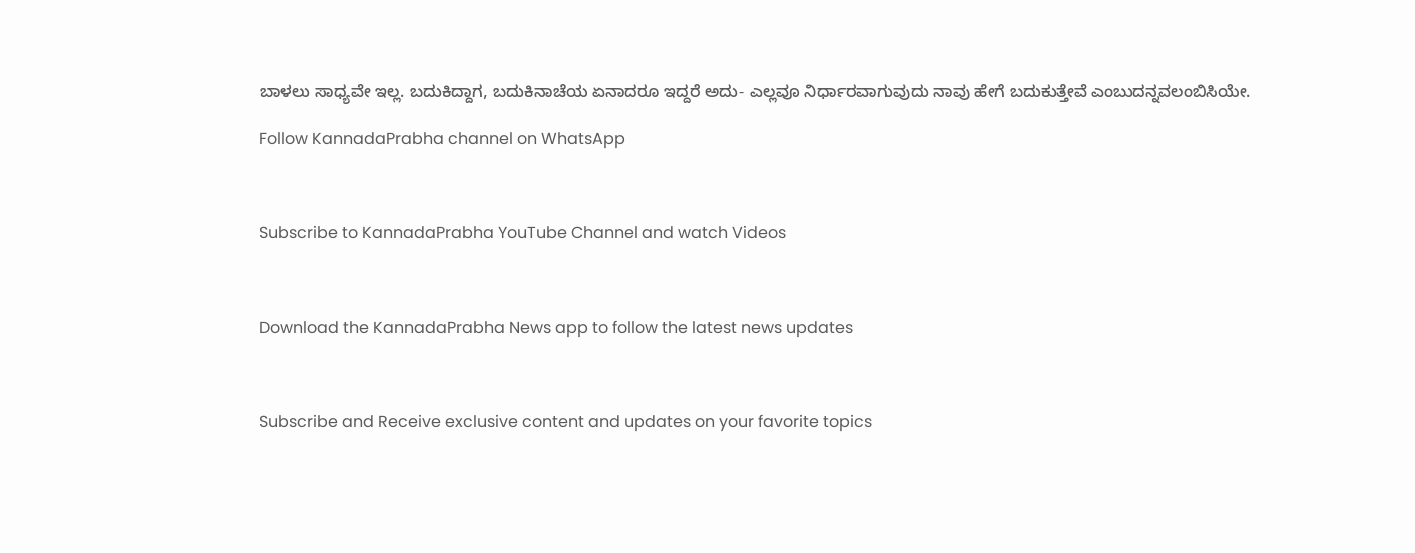ಬಾಳಲು ಸಾಧ್ಯವೇ ಇಲ್ಲ. ಬದುಕಿದ್ದಾಗ, ಬದುಕಿನಾಚೆಯ ಏನಾದರೂ ಇದ್ದರೆ ಅದು- ಎಲ್ಲವೂ ನಿರ್ಧಾರವಾಗುವುದು ನಾವು ಹೇಗೆ ಬದುಕುತ್ತೇವೆ ಎಂಬುದನ್ನವಲಂಬಿಸಿಯೇ.

Follow KannadaPrabha channel on WhatsApp



Subscribe to KannadaPrabha YouTube Channel and watch Videos



Download the KannadaPrabha News app to follow the latest news updates



Subscribe and Receive exclusive content and updates on your favorite topics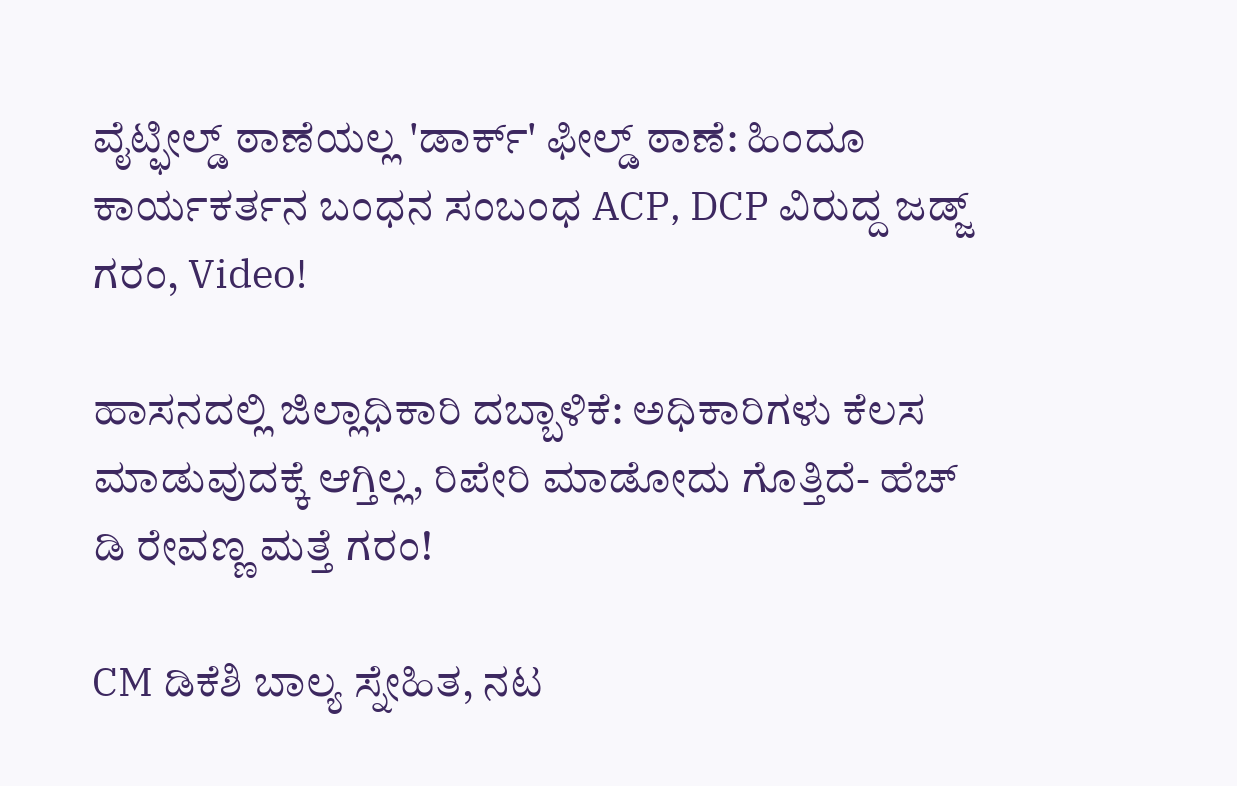ವೈಟ್ಫೀಲ್ಡ್ ಠಾಣೆಯಲ್ಲ 'ಡಾರ್ಕ್' ಫೀಲ್ಡ್ ಠಾಣೆ: ಹಿಂದೂ ಕಾರ್ಯಕರ್ತನ ಬಂಧನ ಸಂಬಂಧ ACP, DCP ವಿರುದ್ದ ಜಡ್ಜ್ ಗರಂ, Video!

ಹಾಸನದಲ್ಲಿ ಜಿಲ್ಲಾಧಿಕಾರಿ ದಬ್ಬಾಳಿಕೆ: ಅಧಿಕಾರಿಗಳು ಕೆಲಸ ಮಾಡುವುದಕ್ಕೆ ಆಗ್ತಿಲ್ಲ, ರಿಪೇರಿ ಮಾಡೋದು ಗೊತ್ತಿದೆ- ಹೆಚ್ ಡಿ ರೇವಣ್ಣ ಮತ್ತೆ ಗರಂ!

CM ಡಿಕೆಶಿ ಬಾಲ್ಯ ಸ್ನೇಹಿತ, ನಟ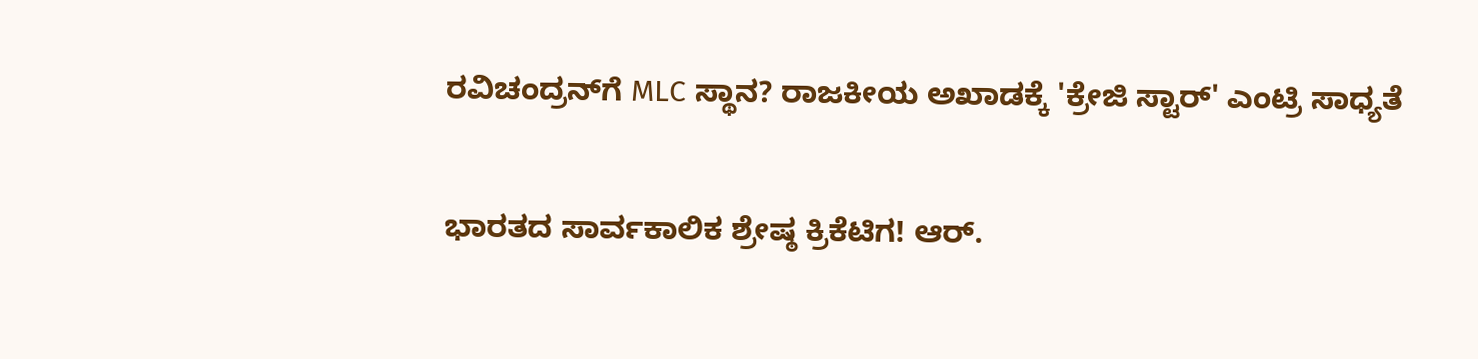ರವಿಚಂದ್ರನ್‌ಗೆ MLC ಸ್ಥಾನ? ರಾಜಕೀಯ ಅಖಾಡಕ್ಕೆ 'ಕ್ರೇಜಿ ಸ್ಟಾರ್' ಎಂಟ್ರಿ ಸಾಧ್ಯತೆ

ಭಾರತದ ಸಾರ್ವಕಾಲಿಕ ಶ್ರೇಷ್ಠ ಕ್ರಿಕೆಟಿಗ! ಆರ್.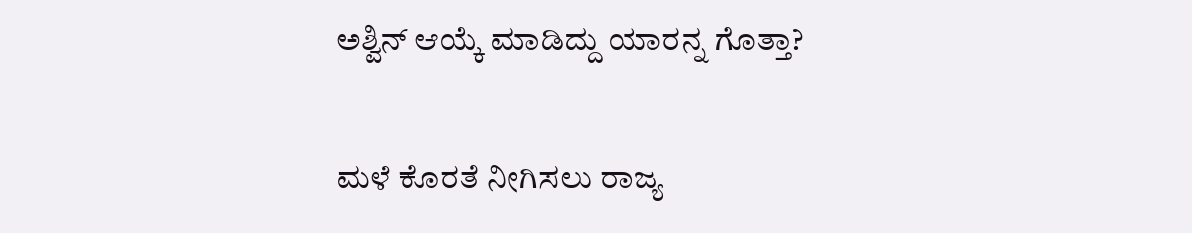ಅಶ್ವಿನ್ ಆಯ್ಕೆ ಮಾಡಿದ್ದು ಯಾರನ್ನ ಗೊತ್ತಾ?

ಮಳೆ ಕೊರತೆ ನೀಗಿಸಲು ರಾಜ್ಯ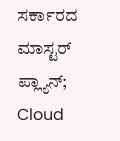ಸರ್ಕಾರದ ಮಾಸ್ಟರ್ ಪ್ಲ್ಯಾನ್; Cloud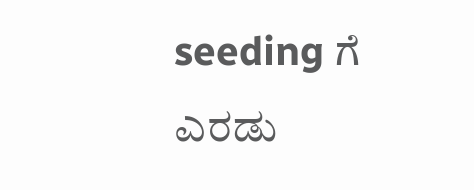seeding ಗೆ ಎರಡು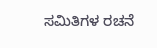ಸಮಿತಿಗಳ ರಚನೆ